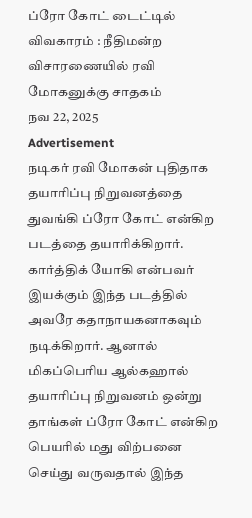ப்ரோ கோட் டைட்டில் விவகாரம் : நீதிமன்ற விசாரணையில் ரவி மோகனுக்கு சாதகம்
நவ 22, 2025
Advertisement
நடிகர் ரவி மோகன் புதிதாக தயாரிப்பு நிறுவனத்தை துவங்கி ப்ரோ கோட் என்கிற படத்தை தயாரிக்கிறார். கார்த்திக் யோகி என்பவர் இயக்கும் இந்த படத்தில் அவரே கதாநாயகனாகவும் நடிக்கிறார். ஆனால் மிகப்பெரிய ஆல்கஹால் தயாரிப்பு நிறுவனம் ஒன்று தாங்கள் ப்ரோ கோட் என்கிற பெயரில் மது விற்பனை செய்து வருவதால் இந்த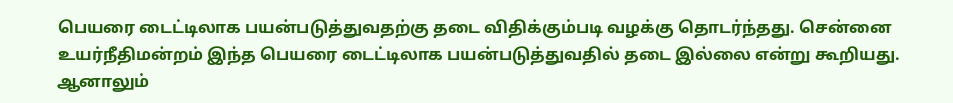பெயரை டைட்டிலாக பயன்படுத்துவதற்கு தடை விதிக்கும்படி வழக்கு தொடர்ந்தது. சென்னை உயர்நீதிமன்றம் இந்த பெயரை டைட்டிலாக பயன்படுத்துவதில் தடை இல்லை என்று கூறியது. ஆனாலும்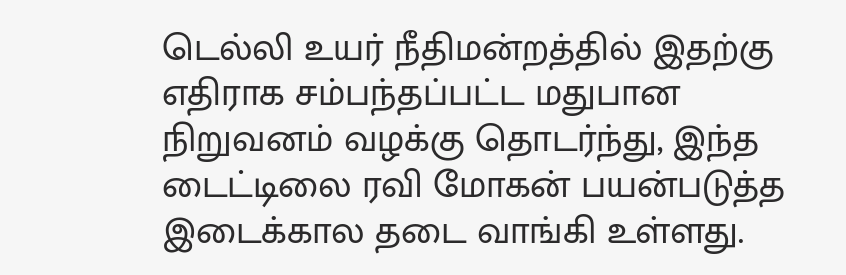டெல்லி உயர் நீதிமன்றத்தில் இதற்கு எதிராக சம்பந்தப்பட்ட மதுபான நிறுவனம் வழக்கு தொடர்ந்து, இந்த டைட்டிலை ரவி மோகன் பயன்படுத்த இடைக்கால தடை வாங்கி உள்ளது.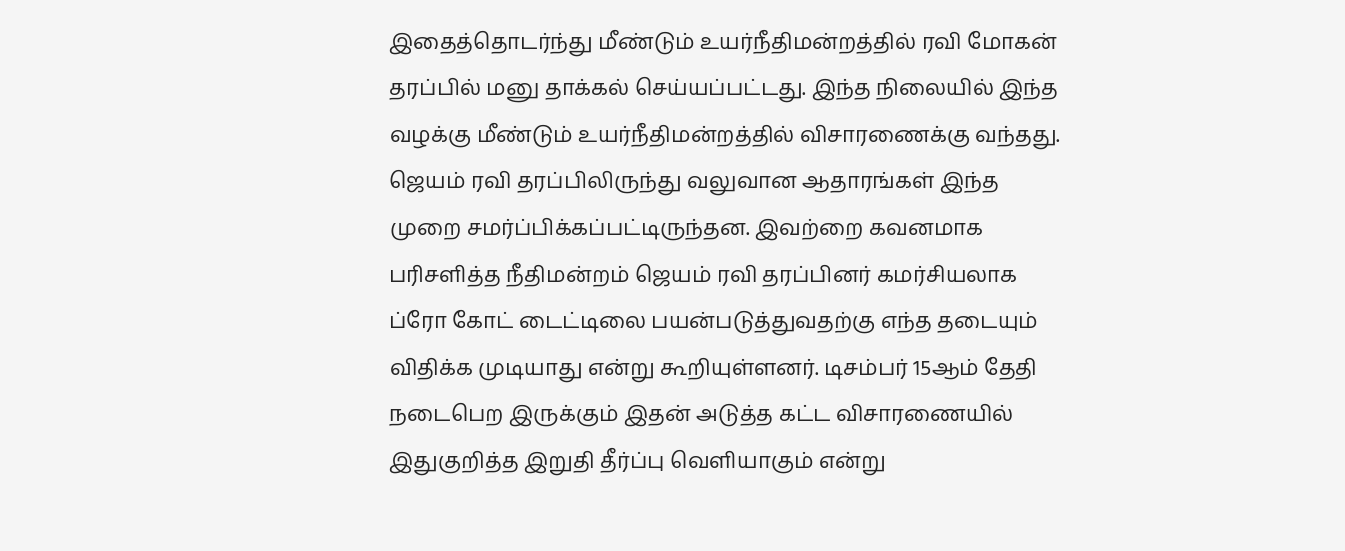இதைத்தொடர்ந்து மீண்டும் உயர்நீதிமன்றத்தில் ரவி மோகன் தரப்பில் மனு தாக்கல் செய்யப்பட்டது. இந்த நிலையில் இந்த வழக்கு மீண்டும் உயர்நீதிமன்றத்தில் விசாரணைக்கு வந்தது. ஜெயம் ரவி தரப்பிலிருந்து வலுவான ஆதாரங்கள் இந்த முறை சமர்ப்பிக்கப்பட்டிருந்தன. இவற்றை கவனமாக பரிசளித்த நீதிமன்றம் ஜெயம் ரவி தரப்பினர் கமர்சியலாக ப்ரோ கோட் டைட்டிலை பயன்படுத்துவதற்கு எந்த தடையும் விதிக்க முடியாது என்று கூறியுள்ளனர். டிசம்பர் 15ஆம் தேதி நடைபெற இருக்கும் இதன் அடுத்த கட்ட விசாரணையில் இதுகுறித்த இறுதி தீர்ப்பு வெளியாகும் என்று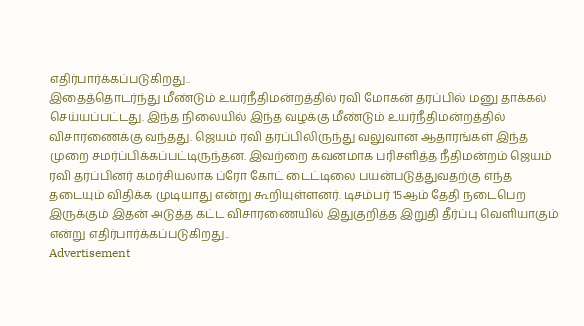எதிர்பார்க்கப்படுகிறது..
இதைத்தொடர்ந்து மீண்டும் உயர்நீதிமன்றத்தில் ரவி மோகன் தரப்பில் மனு தாக்கல் செய்யப்பட்டது. இந்த நிலையில் இந்த வழக்கு மீண்டும் உயர்நீதிமன்றத்தில் விசாரணைக்கு வந்தது. ஜெயம் ரவி தரப்பிலிருந்து வலுவான ஆதாரங்கள் இந்த முறை சமர்ப்பிக்கப்பட்டிருந்தன. இவற்றை கவனமாக பரிசளித்த நீதிமன்றம் ஜெயம் ரவி தரப்பினர் கமர்சியலாக ப்ரோ கோட் டைட்டிலை பயன்படுத்துவதற்கு எந்த தடையும் விதிக்க முடியாது என்று கூறியுள்ளனர். டிசம்பர் 15ஆம் தேதி நடைபெற இருக்கும் இதன் அடுத்த கட்ட விசாரணையில் இதுகுறித்த இறுதி தீர்ப்பு வெளியாகும் என்று எதிர்பார்க்கப்படுகிறது..
Advertisement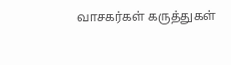வாசகர்கள் கருத்துகள்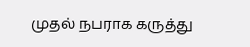முதல் நபராக கருத்து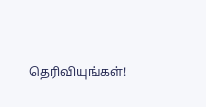தெரிவியுங்கள்!